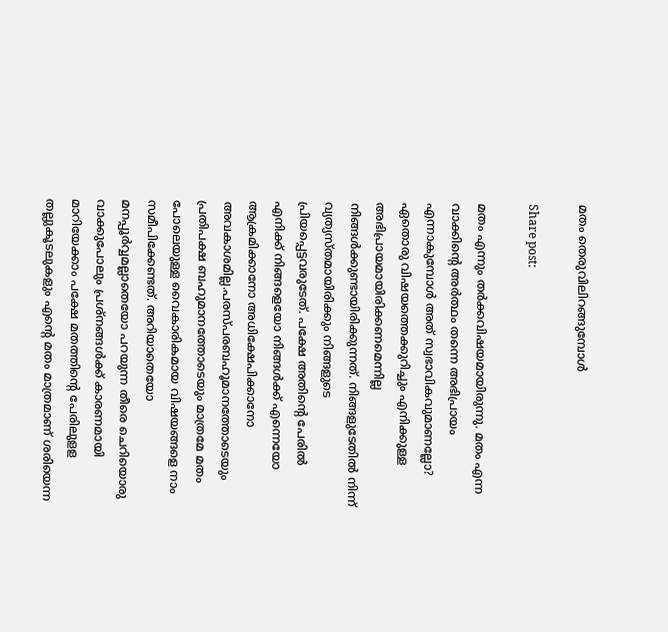മതം തെരുവിലിറങ്ങുമ്പോള്‍

Share post:

മതം എന്നും തര്‍ക്കവിഷയമായിരുന്നു. മതം എന്ന വാക്കിന്റെ അര്‍ത്ഥം തന്നെ അഭിപ്രായം എന്നാകുമ്പോള്‍ അത് സ്വഭാവികവുമാണല്ലോ? ഏതൊരു വിഷയത്തെക്കുറിച്ചും എനിക്കുള്ള അഭിപ്രായമായിരിക്കണമെന്നില്ല നിങ്ങള്‍ക്കുണ്ടായിരിക്കുന്നത്. നിങ്ങളുടേതില്‍ നിന്ന് വ്യത്യസ്തമായിരിക്കും നിങ്ങളുടെ പ്രിയപ്പെട്ടവരുടേത്. പക്ഷേ അതിന്റെ പേരില്‍ എനിക്ക് നിങ്ങളെയോ നിങ്ങള്‍ക്ക് എന്നെയോ ആക്രമിക്കാനോ അധിക്ഷേപിക്കാനോ അവകാശമില്ല.പരസ്പരബഹൂമാനത്തോടെയും പ്രതിപക്ഷ ബഹുമാനത്തോടെയും മാത്രമേ മതം പോലെയുള്ള വൈകാരികമായ വിഷയങ്ങളെ നാം സമീപിക്കേണ്ടത്. അറിയാതെയോ മനപ്പൂര്‍വ്വമല്ലാതെയോ പറയുന്ന തീരെ ചെറിയൊരു വാക്കുപോലും പ്രശ്‌നങ്ങള്‍ക്ക് കാരണമായി മാറിയേക്കാം പക്ഷേ മതത്തിന്റെ പേരിലുളള തല്ലുകൂടലുകളും എന്റെ മതം മാത്രമാണ് ശരിയെന്ന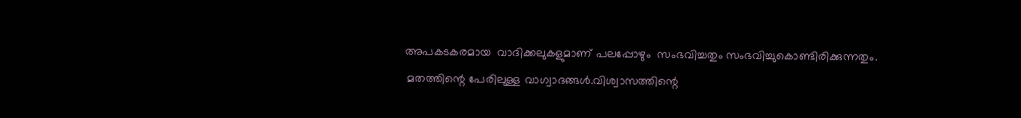അപകടകരമായ  വാദിക്കലുകളുമാണ് പലപ്പോഴും  സംഭവിച്ചതും സംഭവിച്ചുകൊണ്ടിരിക്കുന്നതും.
 മതത്തിന്റെ പേരിലുള്ള വാഗ്വാദങ്ങള്‍.വിശ്വാസത്തിന്റെ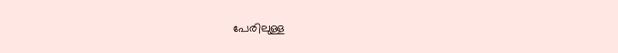പേരിലുള്ള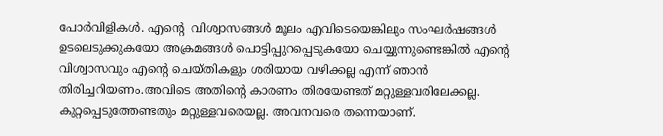പോര്‍വിളികള്‍. എന്റെ  വിശ്വാസങ്ങള്‍ മൂലം എവിടെയെങ്കിലും സംഘര്‍ഷങ്ങള്‍ ഉടലെടുക്കുകയോ അക്രമങ്ങള്‍ പൊട്ടിപ്പുറപ്പെടുകയോ ചെയ്യുന്നുണ്ടെങ്കില്‍ എന്റെ  വിശ്വാസവും എന്റെ ചെയ്തികളും ശരിയായ വഴിക്കല്ല എന്ന് ഞാന്‍ തിരിച്ചറിയണം.അവിടെ അതിന്റെ കാരണം തിരയേണ്ടത് മറ്റുള്ളവരിലേക്കല്ല. കുറ്റപ്പെടുത്തേണ്ടതും മറ്റുള്ളവരെയല്ല. അവനവരെ തന്നെയാണ്.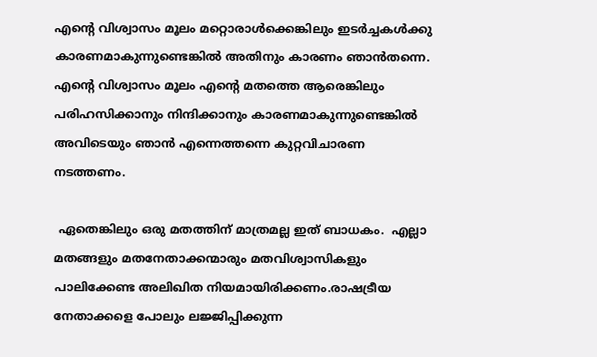എന്റെ വിശ്വാസം മൂലം മറ്റൊരാള്‍ക്കെങ്കിലും ഇടര്‍ച്ചകള്‍ക്കു കാരണമാകുന്നുണ്ടെങ്കില്‍ അതിനും കാരണം ഞാന്‍തന്നെ. എന്റെ വിശ്വാസം മൂലം എന്റെ മതത്തെ ആരെങ്കിലും പരിഹസിക്കാനും നിന്ദിക്കാനും കാരണമാകുന്നുണ്ടെങ്കില്‍ അവിടെയും ഞാന്‍ എന്നെത്തന്നെ കുറ്റവിചാരണ നടത്തണം.

 ഏതെങ്കിലും ഒരു മതത്തിന് മാത്രമല്ല ഇത് ബാധകം.  എല്ലാ മതങ്ങളും മതനേതാക്കന്മാരും മതവിശ്വാസികളും പാലിക്കേണ്ട അലിഖിത നിയമായിരിക്കണം.രാഷട്രീയ നേതാക്കളെ പോലും ലജ്ജിപ്പിക്കുന്ന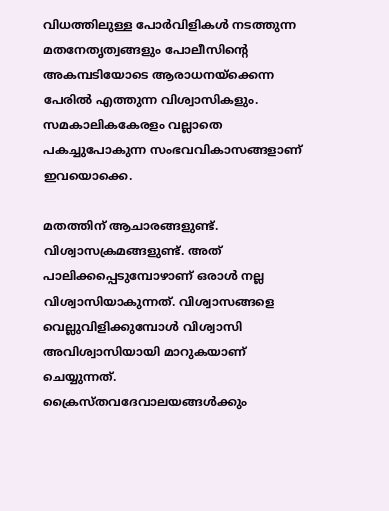വിധത്തിലുള്ള പോര്‍വിളികള്‍ നടത്തുന്ന മതനേതൃത്വങ്ങളും പോലീസിന്റെ അകമ്പടിയോടെ ആരാധനയ്‌ക്കെന്ന പേരില്‍ എത്തുന്ന വിശ്വാസികളും. സമകാലികകേരളം വല്ലാതെ പകച്ചുപോകുന്ന സംഭവവികാസങ്ങളാണ് ഇവയൊക്കെ.

മതത്തിന് ആചാരങ്ങളുണ്ട്. വിശ്വാസക്രമങ്ങളുണ്ട്. അത് പാലിക്കപ്പെടുമ്പോഴാണ് ഒരാള്‍ നല്ല വിശ്വാസിയാകുന്നത്. വിശ്വാസങ്ങളെ വെല്ലുവിളിക്കുമ്പോള്‍ വിശ്വാസി അവിശ്വാസിയായി മാറുകയാണ് ചെയ്യുന്നത്. ക്രൈസ്തവദേവാലയങ്ങള്‍ക്കും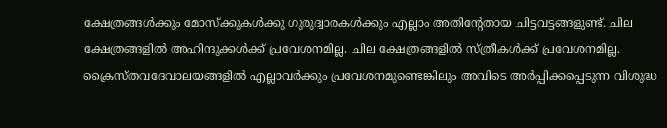ക്ഷേത്രങ്ങള്‍ക്കും മോസ്‌ക്കുകള്‍ക്കു ഗുരുദ്വാരകള്‍ക്കും എല്ലാം അതിന്റേതായ ചിട്ടവട്ടങ്ങളുണ്ട്. ചില ക്ഷേത്രങ്ങളില്‍ അഹിന്ദുക്കള്‍ക്ക് പ്രവേശനമില്ല. ചില ക്ഷേത്രങ്ങളില്‍ സ്ത്രീകള്‍ക്ക് പ്രവേശനമില്ല. ക്രൈസ്തവദേവാലയങ്ങളില്‍ എല്ലാവര്‍ക്കും പ്രവേശനമുണ്ടെങ്കിലും അവിടെ അര്‍പ്പിക്കപ്പെടുന്ന വിശുദ്ധ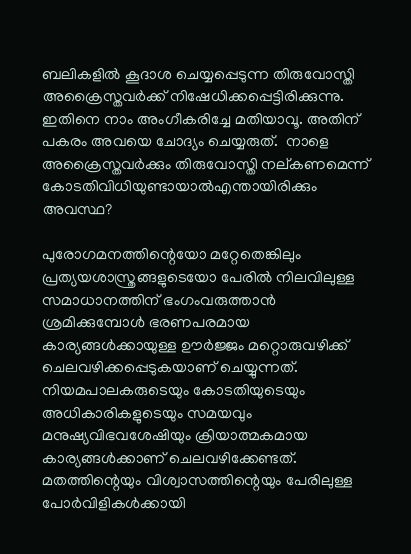ബലികളില്‍ കൂദാശ ചെയ്യപ്പെടുന്ന തിരുവോസ്തി അക്രൈസ്തവര്‍ക്ക് നിഷേധിക്കപ്പെട്ടിരിക്കുന്നു. ഇതിനെ നാം അംഗീകരിച്ചേ മതിയാവൂ. അതിന് പകരം അവയെ ചോദ്യം ചെയ്യരുത്.  നാളെ അക്രൈസ്തവര്‍ക്കും തിരുവോസ്തി നല്കണമെന്ന് കോടതിവിധിയുണ്ടായാല്‍എന്തായിരിക്കും അവസ്ഥ?

പുരോഗമനത്തിന്റെയോ മറ്റേതെങ്കിലും പ്രത്യയശാസ്ത്രങ്ങളുടെയോ പേരില്‍ നിലവിലുള്ള സമാധാനത്തിന് ഭംഗംവരുത്താന്‍ ശ്രമിക്കുമ്പോള്‍ ഭരണപരമായ കാര്യങ്ങള്‍ക്കായുള്ള ഊര്‍ജ്ജം മറ്റൊരുവഴിക്ക്  ചെലവഴിക്കപ്പെടുകയാണ് ചെയ്യുന്നത്.  നിയമപാലകരുടെയും കോടതിയുടെയും അധികാരികളുടെയും സമയവും മനുഷ്യവിഭവശേഷിയും ക്രിയാത്മകമായ കാര്യങ്ങള്‍ക്കാണ് ചെലവഴിക്കേണ്ടത്.  മതത്തിന്റെയും വിശ്വാസത്തിന്റെയും പേരിലുള്ള പോര്‍വിളികള്‍ക്കായി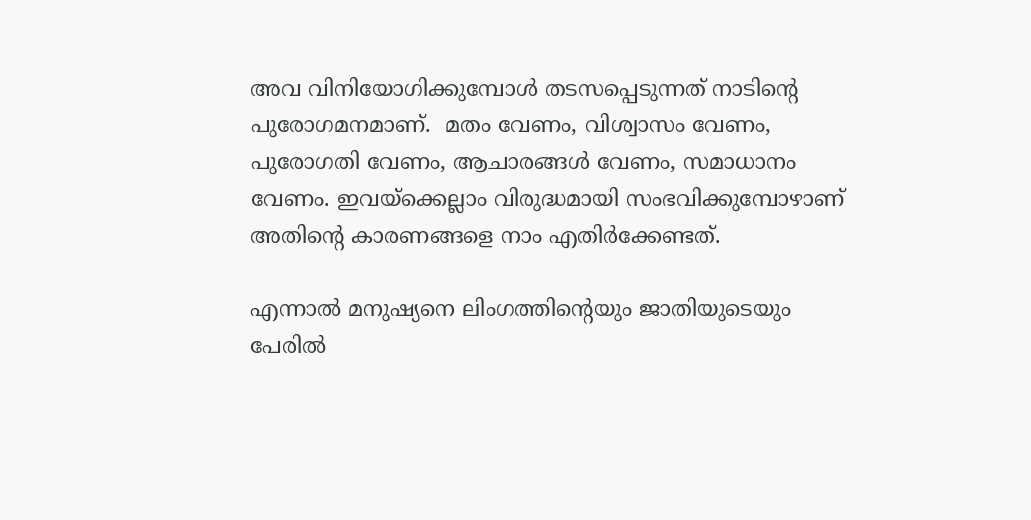അവ വിനിയോഗിക്കുമ്പോള്‍ തടസപ്പെടുന്നത് നാടിന്റെ പുരോഗമനമാണ്.  മതം വേണം, വിശ്വാസം വേണം, പുരോഗതി വേണം, ആചാരങ്ങള്‍ വേണം, സമാധാനം വേണം. ഇവയ്‌ക്കെല്ലാം വിരുദ്ധമായി സംഭവിക്കുമ്പോഴാണ്  അതിന്റെ കാരണങ്ങളെ നാം എതിര്‍ക്കേണ്ടത്.

എന്നാല്‍ മനുഷ്യനെ ലിംഗത്തിന്റെയും ജാതിയുടെയും പേരില്‍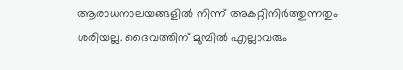ആരാധനാലയങ്ങളില്‍ നിന്ന് അകറ്റിനിര്‍ത്തുന്നതും ശരിയല്ല. ദൈവത്തിന് മുമ്പില്‍ എല്ലാവരും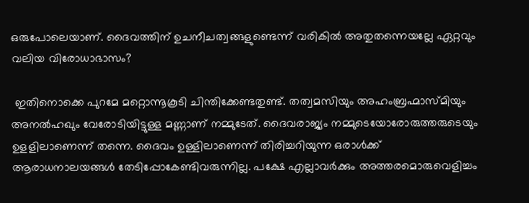ഒരുപോലെയാണ്. ദൈവത്തിന് ഉചനീചത്വങ്ങളുണ്ടെന്ന് വരികില്‍ അതുതന്നെയല്ലേ ഏറ്റവും വലിയ വിരോധാഭാസം?

 ഇതിനൊക്കെ പുറമേ മറ്റൊന്നൂകൂടി ചിന്തിക്കേണ്ടതുണ്ട്. തത്വമസിയും അഹംബ്രഹ്മാസ്മിയും അനല്‍ഹഖും വേരോടിയിട്ടുള്ള മണ്ണാണ് നമ്മുടേത്. ദൈവരാജ്യം നമ്മുടെയോരോരുത്തരുടെയും ഉളളിലാണെന്ന് തന്നെ. ദൈവം ഉള്ളിലാണെന്ന് തിരിച്ചറിയുന്ന ഒരാള്‍ക്ക് ആരാധനാലയങ്ങള്‍ തേടിപ്പോകേണ്ടിവരുന്നില്ല. പക്ഷേ എല്ലാവര്‍ക്കും അത്തരമൊരുവെളിച്ചം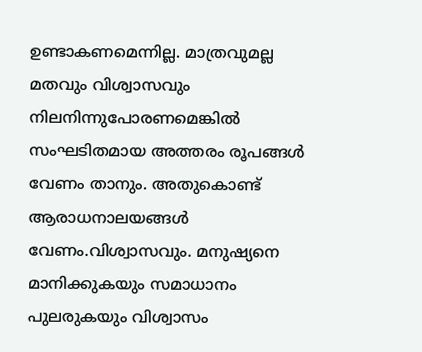ഉണ്ടാകണമെന്നില്ല. മാത്രവുമല്ല മതവും വിശ്വാസവും നിലനിന്നുപോരണമെങ്കില്‍ സംഘടിതമായ അത്തരം രൂപങ്ങള്‍ വേണം താനും. അതുകൊണ്ട് ആരാധനാലയങ്ങള്‍ വേണം.വിശ്വാസവും. മനുഷ്യനെ മാനിക്കുകയും സമാധാനം പുലരുകയും വിശ്വാസം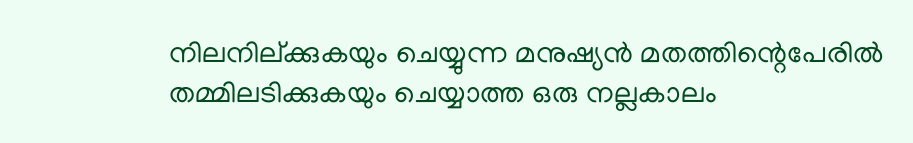നിലനില്ക്കുകയും ചെയ്യുന്ന മനുഷ്യന്‍ മതത്തിന്റെപേരില്‍ തമ്മിലടിക്കുകയും ചെയ്യാത്ത ഒരു നല്ലകാലം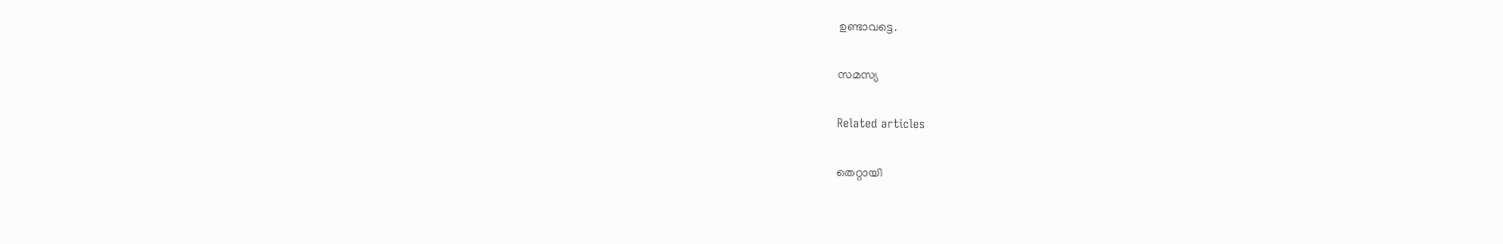ഉണ്ടാവട്ടെ.

സമസ്യ

Related articles

തെറ്റായി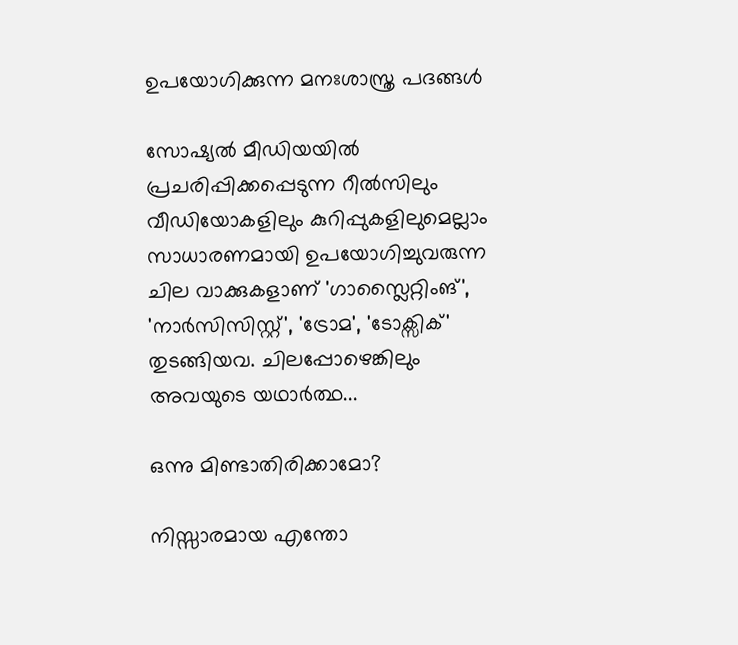ഉപയോഗിക്കുന്ന മനഃശാസ്ത്ര പദങ്ങൾ

സോഷ്യൽ മീഡിയയിൽ പ്രചരിപ്പിക്കപ്പെടുന്ന റീൽസിലും വീഡിയോകളിലും കുറിപ്പുകളിലുമെല്ലാം സാധാരണമായി ഉപയോഗിച്ചുവരുന്ന ചില വാക്കുകളാണ് 'ഗാസ്ലൈറ്റിംങ്', 'നാർസിസിസ്റ്റ്', 'ട്രോമ', 'ടോക്സിക്' തുടങ്ങിയവ. ചിലപ്പോഴെങ്കിലും അവയുടെ യഥാർത്ഥ...

ഒന്നു മിണ്ടാതിരിക്കാമോ?

നിസ്സാരമായ എന്തോ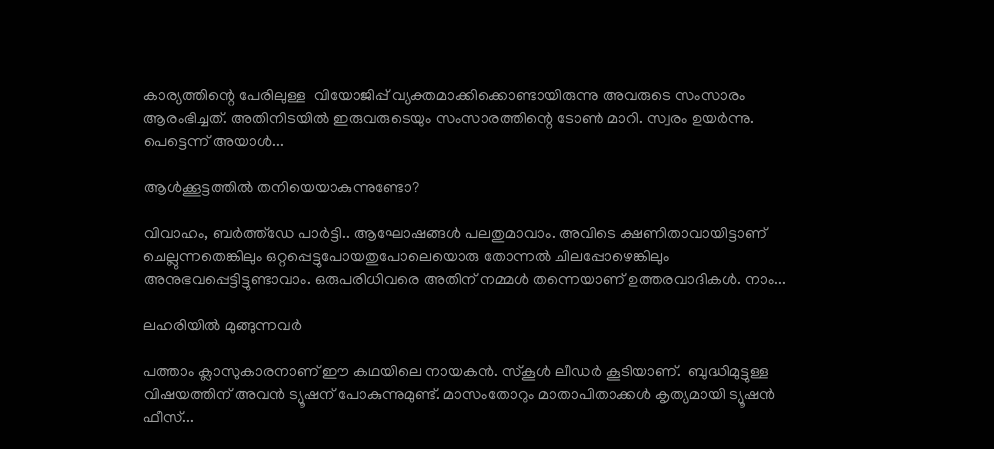കാര്യത്തിന്റെ പേരിലുള്ള  വിയോജിപ്പ് വ്യക്തമാക്കിക്കൊണ്ടായിരുന്നു അവരുടെ സംസാരം ആരംഭിച്ചത്. അതിനിടയിൽ ഇരുവരുടെയും സംസാരത്തിന്റെ ടോൺ മാറി. സ്വരം ഉയർന്നു. പെട്ടെന്ന് അയാൾ...

ആൾക്കൂട്ടത്തിൽ തനിയെയാകുന്നുണ്ടോ?

വിവാഹം, ബർത്ത്ഡേ പാർട്ടി.. ആഘോഷങ്ങൾ പലതുമാവാം. അവിടെ ക്ഷണിതാവായിട്ടാണ് ചെല്ലുന്നതെങ്കിലും ഒറ്റപ്പെട്ടുപോയതുപോലെയൊരു തോന്നൽ ചിലപ്പോഴെങ്കിലും അനുഭവപ്പെട്ടിട്ടുണ്ടാവാം. ഒരുപരിധിവരെ അതിന് നമ്മൾ തന്നെയാണ് ഉത്തരവാദികൾ. നാം...

ലഹരിയിൽ മുങ്ങുന്നവർ

പത്താം ക്ലാസുകാരനാണ് ഈ കഥയിലെ നായകൻ. സ്‌കൂൾ ലീഡർ കൂടിയാണ്.  ബുദ്ധിമുട്ടുള്ള വിഷയത്തിന് അവൻ ട്യൂഷന് പോകുന്നുമുണ്ട്. മാസംതോറും മാതാപിതാക്കൾ കൃത്യമായി ട്യൂഷൻ ഫീസ്...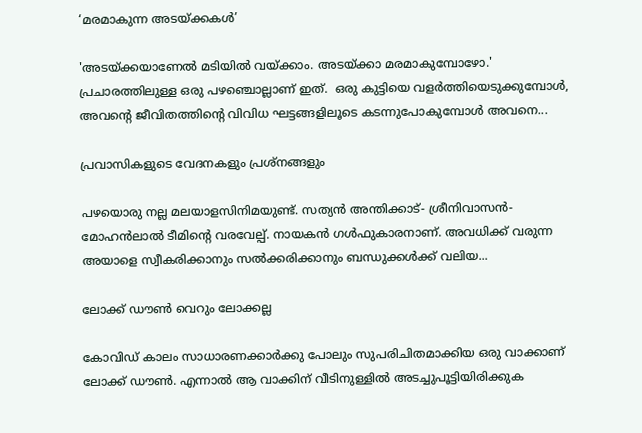‘മരമാകുന്ന അടയ്ക്കകൾ’

'അടയ്ക്കയാണേൽ മടിയിൽ വയ്ക്കാം. അടയ്ക്കാ മരമാകുമ്പോഴോ.'  പ്രചാരത്തിലുള്ള ഒരു പഴഞ്ചൊല്ലാണ് ഇത്.  ഒരു കുട്ടിയെ വളർത്തിയെടുക്കുമ്പോൾ, അവന്റെ ജീവിതത്തിന്റെ വിവിധ ഘട്ടങ്ങളിലൂടെ കടന്നുപോകുമ്പോൾ അവനെ...

പ്രവാസികളുടെ വേദനകളും പ്രശ്നങ്ങളും

പഴയൊരു നല്ല മലയാളസിനിമയുണ്ട്. സത്യൻ അന്തിക്കാട്- ശ്രീനിവാസൻ- മോഹൻലാൽ ടീമിന്റെ വരവേല്പ്. നായകൻ ഗൾഫുകാരനാണ്. അവധിക്ക് വരുന്ന അയാളെ സ്വീകരിക്കാനും സൽക്കരിക്കാനും ബന്ധുക്കൾക്ക് വലിയ...

ലോക്ക് ഡൗൺ വെറും ലോക്കല്ല

കോവിഡ് കാലം സാധാരണക്കാർക്കു പോലും സുപരിചിതമാക്കിയ ഒരു വാക്കാണ് ലോക്ക് ഡൗൺ. എന്നാൽ ആ വാക്കിന് വീടിനുള്ളിൽ അടച്ചുപൂട്ടിയിരിക്കുക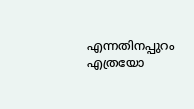എന്നതിനപ്പുറം എത്രയോ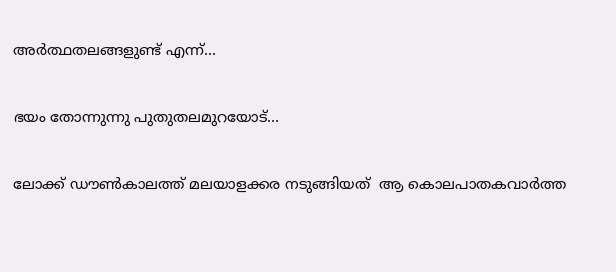അർത്ഥതലങ്ങളുണ്ട് എന്ന്...

ഭയം തോന്നുന്നു പുതുതലമുറയോട്…

ലോക്ക് ഡൗണ്‍കാലത്ത് മലയാളക്കര നടുങ്ങിയത്  ആ കൊലപാതകവാര്‍ത്ത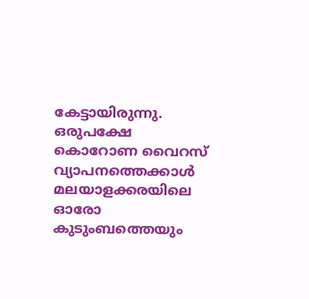കേട്ടായിരുന്നു. ഒരുപക്ഷേ കൊറോണ വൈറസ് വ്യാപനത്തെക്കാള്‍  മലയാളക്കരയിലെ ഓരോ കുടുംബത്തെയും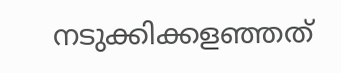നടുക്കിക്കളഞ്ഞത്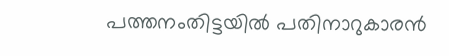പത്തനംതിട്ടയില്‍ പതിനാറുകാരന്‍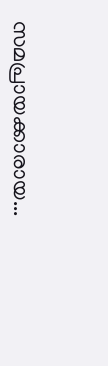സമപ്രായക്കാരായ...